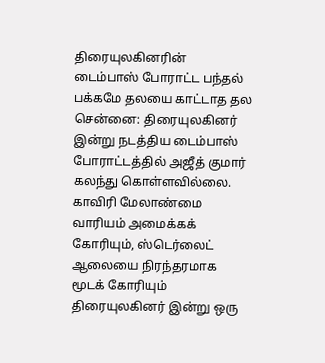திரையுலகினரின் டைம்பாஸ் போராட்ட பந்தல் பக்கமே தலயை காட்டாத தல
சென்னை: திரையுலகினர் இன்று நடத்திய டைம்பாஸ் போராட்டத்தில் அஜீத் குமார் கலந்து கொள்ளவில்லை.
காவிரி மேலாண்மை வாரியம் அமைக்கக் கோரியும், ஸ்டெர்லைட் ஆலையை நிரந்தரமாக மூடக் கோரியும் திரையுலகினர் இன்று ஒரு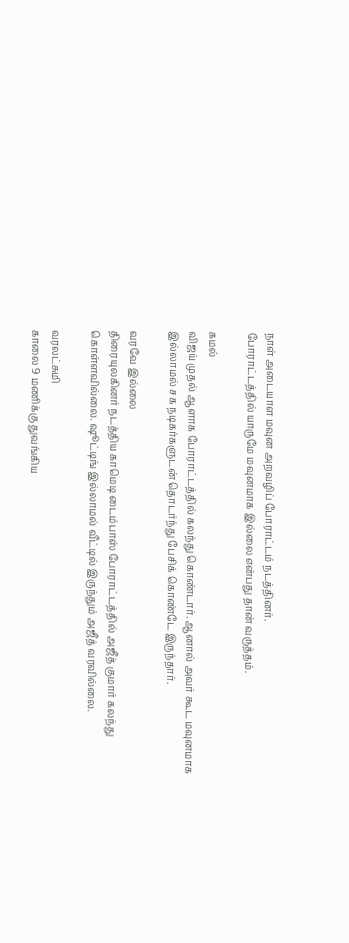நாள் அடையாள மவுன அறவழிப் போராட்டம் நடத்தினர்.
போராட்டத்தில் யாருமே மவுனமாக இல்லை என்பது தான் வருத்தம்.

கமல்
விஜய் முதல் ஆளாக போராட்டத்தில் கலந்து கொண்டார். ஆனால் அவர் கூட மவுனமாக இல்லாமல் சக நடிகர்களுடன் தொடர்ந்து பேசிக் கொண்டே இருந்தார்.

வரவே இல்லை
திரையுலகினர் நடத்திய காமெடி டைம்பாஸ் போராட்டத்தில் அஜீத் குமார் கலந்து கொள்ளவில்லை. ஷூட்டிங் இல்லாமல் வீட்டில் இருந்தும் அஜீத் வரவில்லை.

வரலட்சுமி
காலை 9 மணிக்கு துவங்கிய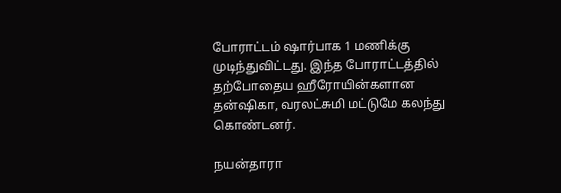போராட்டம் ஷார்பாக 1 மணிக்கு முடிந்துவிட்டது. இந்த போராட்டத்தில் தற்போதைய ஹீரோயின்களான தன்ஷிகா, வரலட்சுமி மட்டுமே கலந்து கொண்டனர்.

நயன்தாரா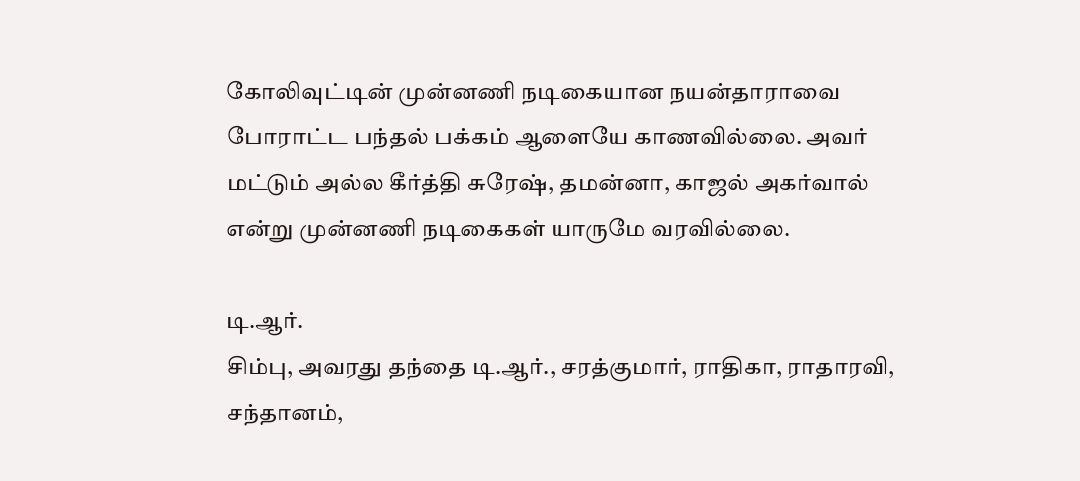கோலிவுட்டின் முன்னணி நடிகையான நயன்தாராவை போராட்ட பந்தல் பக்கம் ஆளையே காணவில்லை. அவர் மட்டும் அல்ல கீர்த்தி சுரேஷ், தமன்னா, காஜல் அகர்வால் என்று முன்னணி நடிகைகள் யாருமே வரவில்லை.

டி.ஆர்.
சிம்பு, அவரது தந்தை டி.ஆர்., சரத்குமார், ராதிகா, ராதாரவி, சந்தானம்,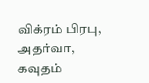விக்ரம் பிரபு, அதர்வா, கவுதம்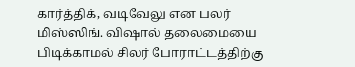கார்த்திக், வடிவேலு என பலர் மிஸ்ஸிங். விஷால் தலைமையை பிடிக்காமல் சிலர் போராட்டத்திற்கு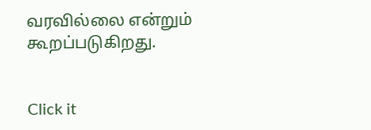வரவில்லை என்றும் கூறப்படுகிறது.


Click it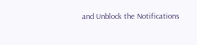and Unblock the Notifications